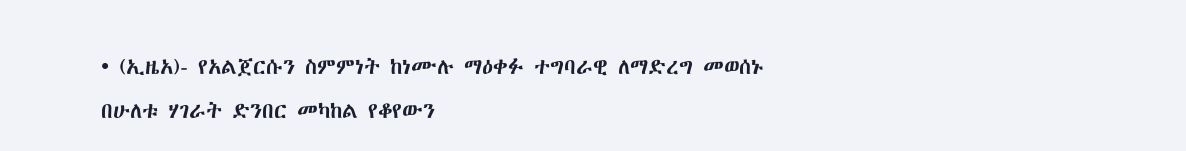• (ኢዜአ)- የአልጀርሱን ስምምነት ከነሙሉ ማዕቀፉ ተግባራዊ ለማድረግ መወሰኑ በሁለቱ ሃገራት ድንበር መካከል የቆየውን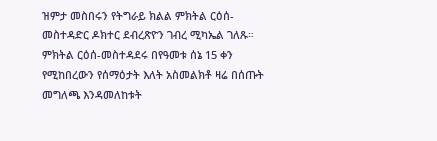ዝምታ መስበሩን የትግራይ ክልል ምክትል ርዕሰ-መስተዳድር ዶክተር ደብረጽዮን ገብረ ሚካኤል ገለጹ። ምክትል ርዕሰ-መስተዳደሩ በየዓመቱ ሰኔ 15 ቀን የሚከበረውን የሰማዕታት እለት አስመልክቶ ዛሬ በሰጡት መግለጫ እንዳመለከቱት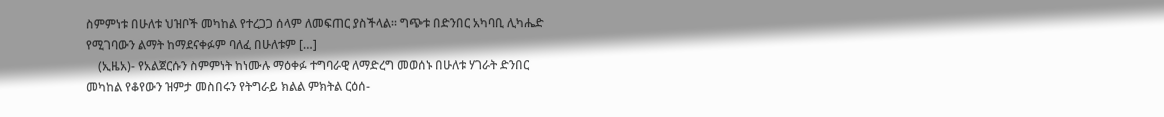ስምምነቱ በሁለቱ ህዝቦች መካከል የተረጋጋ ሰላም ለመፍጠር ያስችላል። ግጭቱ በድንበር አካባቢ ሊካሔድ የሚገባውን ልማት ከማደናቀፉም ባለፈ በሁለቱም […]
    (ኢዜአ)- የአልጀርሱን ስምምነት ከነሙሉ ማዕቀፉ ተግባራዊ ለማድረግ መወሰኑ በሁለቱ ሃገራት ድንበር መካከል የቆየውን ዝምታ መስበሩን የትግራይ ክልል ምክትል ርዕሰ-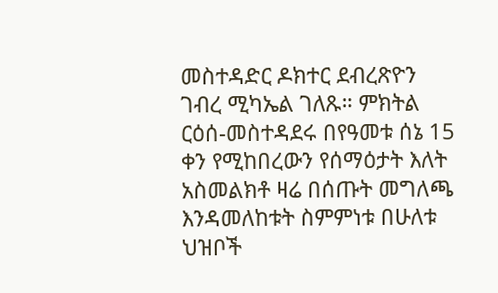መስተዳድር ዶክተር ደብረጽዮን ገብረ ሚካኤል ገለጹ። ምክትል ርዕሰ-መስተዳደሩ በየዓመቱ ሰኔ 15 ቀን የሚከበረውን የሰማዕታት እለት አስመልክቶ ዛሬ በሰጡት መግለጫ እንዳመለከቱት ስምምነቱ በሁለቱ ህዝቦች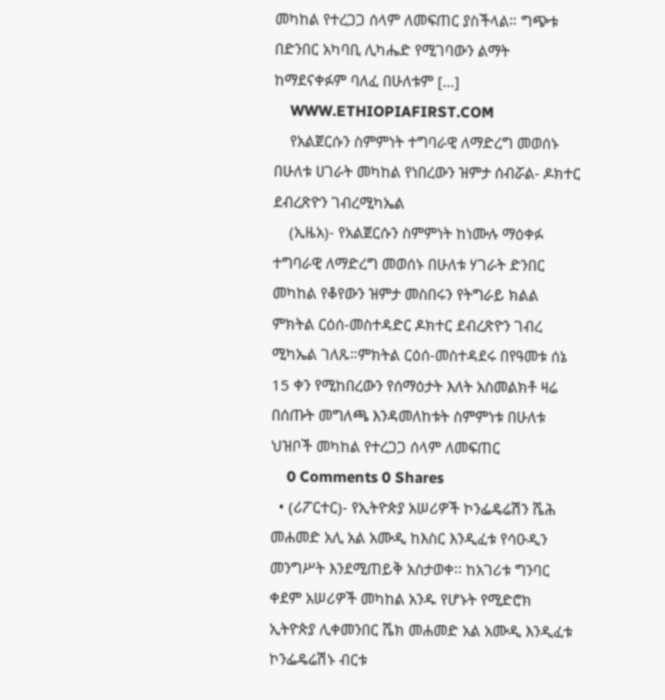መካከል የተረጋጋ ሰላም ለመፍጠር ያስችላል። ግጭቱ በድንበር አካባቢ ሊካሔድ የሚገባውን ልማት ከማደናቀፉም ባለፈ በሁለቱም […]
    WWW.ETHIOPIAFIRST.COM
    የአልጀርሱን ስምምነት ተግባራዊ ለማድረግ መወሰኑ በሁለቱ ሀገራት መካከል የነበረውን ዝምታ ሰብሯል- ዶክተር ደብረጽዮን ገብረሚካኤል
    (ኢዜአ)- የአልጀርሱን ስምምነት ከነሙሉ ማዕቀፉ ተግባራዊ ለማድረግ መወሰኑ በሁለቱ ሃገራት ድንበር መካከል የቆየውን ዝምታ መስበሩን የትግራይ ክልል ምክትል ርዕሰ-መስተዳድር ዶክተር ደብረጽዮን ገብረ ሚካኤል ገለጹ።ምክትል ርዕሰ-መስተዳደሩ በየዓመቱ ሰኔ 15 ቀን የሚከበረውን የሰማዕታት እለት አስመልክቶ ዛሬ በሰጡት መግለጫ እንዳመለከቱት ስምምነቱ በሁለቱ ህዝቦች መካከል የተረጋጋ ሰላም ለመፍጠር
    0 Comments 0 Shares
  • (ሪፖርተር)- የኢትዮጵያ አሠሪዎች ኮንፌዴሬሽን ሼሕ መሐመድ አሊ አል አሙዲ ከእስር እንዲፈቱ የሳዑዲን መንግሥት እንደሚጠይቅ አስታወቀ፡፡ ከአገሪቱ ግንባር ቀደም አሠሪዎች መካከል አንዱ የሆኑት የሚድሮክ ኢትዮጵያ ሊቀመንበር ሼክ መሐመድ አል አሙዲ እንዲፈቱ ኮንፌዴሬሽኑ ብርቱ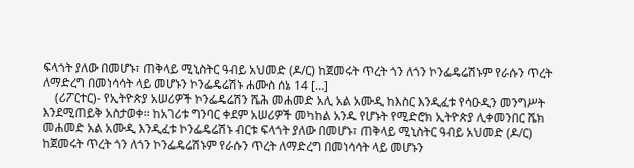ፍላጎት ያለው በመሆኑ፣ ጠቅላይ ሚኒስትር ዓብይ አህመድ (ዶ/ር) ከጀመሩት ጥረት ጎን ለጎን ኮንፌዴሬሽኑም የራሱን ጥረት ለማድረግ በመነሳሳት ላይ መሆኑን ኮንፌዴሬሽኑ ሐሙስ ሰኔ 14 […]
    (ሪፖርተር)- የኢትዮጵያ አሠሪዎች ኮንፌዴሬሽን ሼሕ መሐመድ አሊ አል አሙዲ ከእስር እንዲፈቱ የሳዑዲን መንግሥት እንደሚጠይቅ አስታወቀ፡፡ ከአገሪቱ ግንባር ቀደም አሠሪዎች መካከል አንዱ የሆኑት የሚድሮክ ኢትዮጵያ ሊቀመንበር ሼክ መሐመድ አል አሙዲ እንዲፈቱ ኮንፌዴሬሽኑ ብርቱ ፍላጎት ያለው በመሆኑ፣ ጠቅላይ ሚኒስትር ዓብይ አህመድ (ዶ/ር) ከጀመሩት ጥረት ጎን ለጎን ኮንፌዴሬሽኑም የራሱን ጥረት ለማድረግ በመነሳሳት ላይ መሆኑን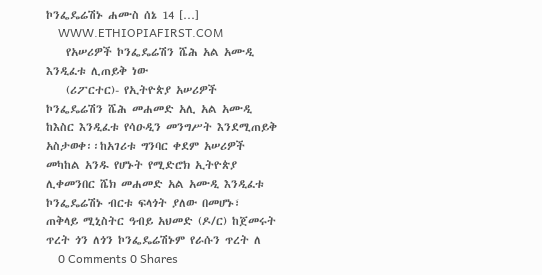ኮንፌዴሬሽኑ ሐሙስ ሰኔ 14 […]
    WWW.ETHIOPIAFIRST.COM
    የአሠሪዎች ኮንፌዴሬሽን ሼሕ አል አሙዲ እንዲፈቱ ሊጠይቅ ነው
    (ሪፖርተር)- የኢትዮጵያ አሠሪዎች ኮንፌዴሬሽን ሼሕ መሐመድ አሊ አል አሙዲ ከእስር እንዲፈቱ የሳዑዲን መንግሥት እንደሚጠይቅ አስታወቀ፡፡ከአገሪቱ ግንባር ቀደም አሠሪዎች መካከል አንዱ የሆኑት የሚድሮክ ኢትዮጵያ ሊቀመንበር ሼክ መሐመድ አል አሙዲ እንዲፈቱ ኮንፌዴሬሽኑ ብርቱ ፍላጎት ያለው በመሆኑ፣ ጠቅላይ ሚኒስትር ዓብይ አህመድ (ዶ/ር) ከጀመሩት ጥረት ጎን ለጎን ኮንፌዴሬሽኑም የራሱን ጥረት ለ
    0 Comments 0 Shares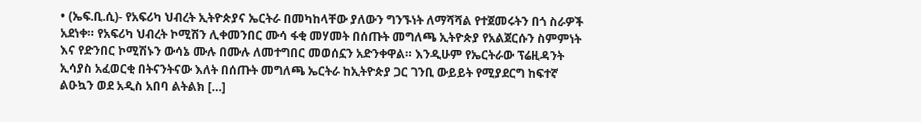• (ኤፍ.ቢ.ሲ)- የአፍሪካ ህብረት ኢትዮጵያና ኤርትራ በመካከላቸው ያለውን ግንኙነት ለማሻሻል የተጀመሩትን በጎ ስራዎች አደነቀ። የአፍሪካ ህብረት ኮሚሽን ሊቀመንበር ሙሳ ፋቂ መሃመት በሰጡት መግለጫ ኢትዮጵያ የአልጀርሱን ስምምነት እና የድንበር ኮሚሽኑን ውሳኔ ሙሉ በሙሉ ለመተግበር መወሰኗን አድንቀዋል። እንዲሁም የኤርትራው ፕሬዚዳንት ኢሳያስ አፈወርቂ በትናንትናው እለት በሰጡት መግለጫ ኤርትራ ከኢትዮጵያ ጋር ገንቢ ውይይት የሚያደርግ ከፍተኛ ልዑኳን ወደ አዲስ አበባ ልትልክ […]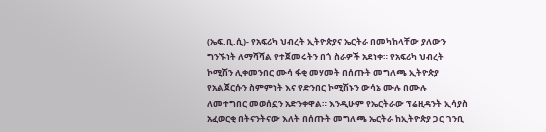(ኤፍ.ቢ.ሲ)- የአፍሪካ ህብረት ኢትዮጵያና ኤርትራ በመካከላቸው ያለውን ግንኙነት ለማሻሻል የተጀመሩትን በጎ ስራዎች አደነቀ። የአፍሪካ ህብረት ኮሚሽን ሊቀመንበር ሙሳ ፋቂ መሃመት በሰጡት መግለጫ ኢትዮጵያ የአልጀርሱን ስምምነት እና የድንበር ኮሚሽኑን ውሳኔ ሙሉ በሙሉ ለመተግበር መወሰኗን አድንቀዋል። እንዲሁም የኤርትራው ፕሬዚዳንት ኢሳያስ አፈወርቂ በትናንትናው እለት በሰጡት መግለጫ ኤርትራ ከኢትዮጵያ ጋር ገንቢ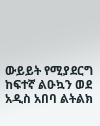ውይይት የሚያደርግ ከፍተኛ ልዑኳን ወደ አዲስ አበባ ልትልክ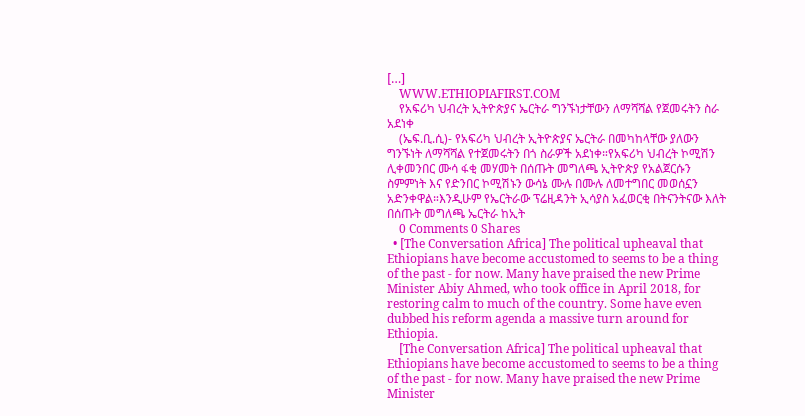[…]
    WWW.ETHIOPIAFIRST.COM
    የአፍሪካ ህብረት ኢትዮጵያና ኤርትራ ግንኙነታቸውን ለማሻሻል የጀመሩትን ስራ አደነቀ
    (ኤፍ.ቢ.ሲ)- የአፍሪካ ህብረት ኢትዮጵያና ኤርትራ በመካከላቸው ያለውን ግንኙነት ለማሻሻል የተጀመሩትን በጎ ስራዎች አደነቀ።የአፍሪካ ህብረት ኮሚሽን ሊቀመንበር ሙሳ ፋቂ መሃመት በሰጡት መግለጫ ኢትዮጵያ የአልጀርሱን ስምምነት እና የድንበር ኮሚሽኑን ውሳኔ ሙሉ በሙሉ ለመተግበር መወሰኗን አድንቀዋል።እንዲሁም የኤርትራው ፕሬዚዳንት ኢሳያስ አፈወርቂ በትናንትናው እለት በሰጡት መግለጫ ኤርትራ ከኢት
    0 Comments 0 Shares
  • [The Conversation Africa] The political upheaval that Ethiopians have become accustomed to seems to be a thing of the past - for now. Many have praised the new Prime Minister Abiy Ahmed, who took office in April 2018, for restoring calm to much of the country. Some have even dubbed his reform agenda a massive turn around for Ethiopia.
    [The Conversation Africa] The political upheaval that Ethiopians have become accustomed to seems to be a thing of the past - for now. Many have praised the new Prime Minister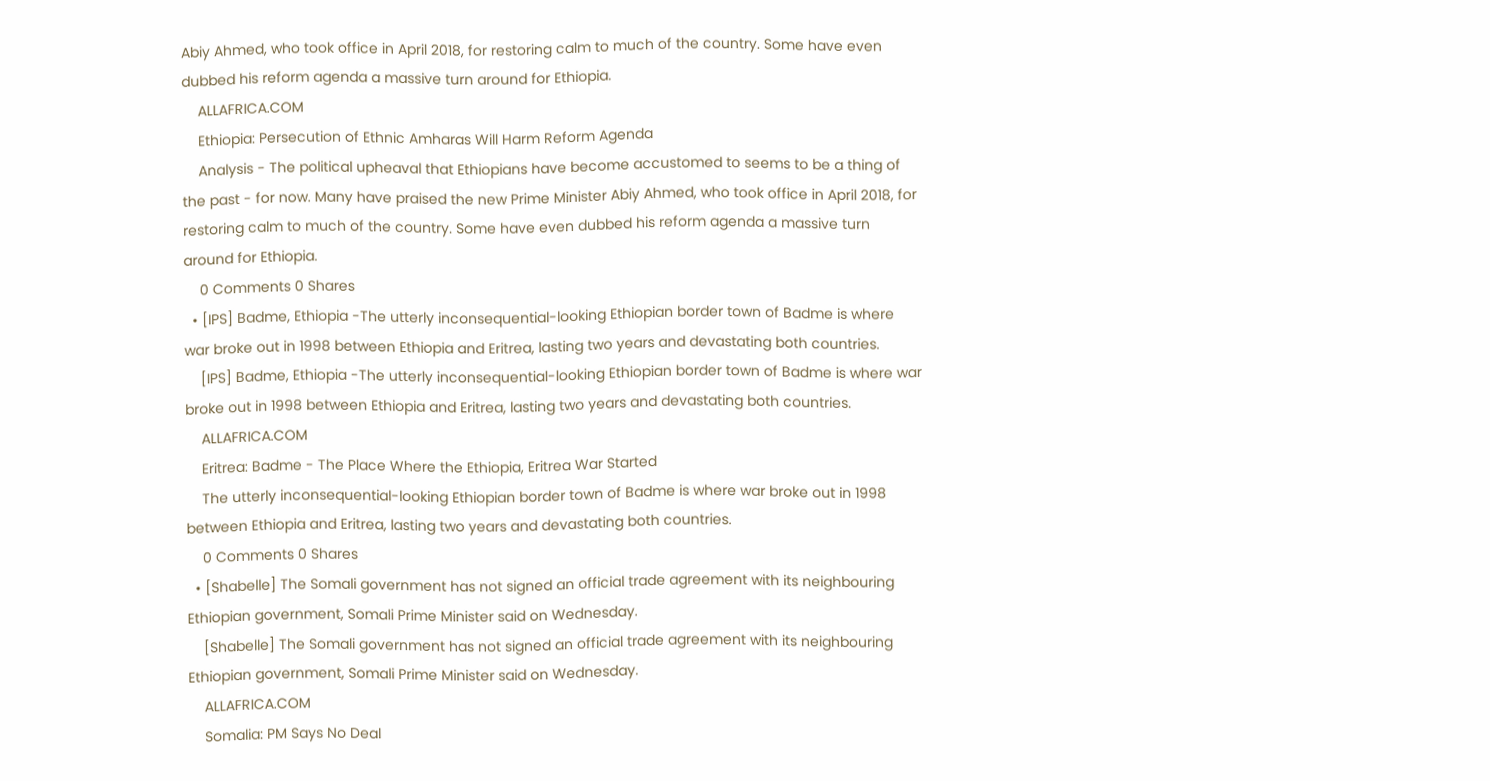Abiy Ahmed, who took office in April 2018, for restoring calm to much of the country. Some have even dubbed his reform agenda a massive turn around for Ethiopia.
    ALLAFRICA.COM
    Ethiopia: Persecution of Ethnic Amharas Will Harm Reform Agenda
    Analysis - The political upheaval that Ethiopians have become accustomed to seems to be a thing of the past - for now. Many have praised the new Prime Minister Abiy Ahmed, who took office in April 2018, for restoring calm to much of the country. Some have even dubbed his reform agenda a massive turn around for Ethiopia.
    0 Comments 0 Shares
  • [IPS] Badme, Ethiopia -The utterly inconsequential-looking Ethiopian border town of Badme is where war broke out in 1998 between Ethiopia and Eritrea, lasting two years and devastating both countries.
    [IPS] Badme, Ethiopia -The utterly inconsequential-looking Ethiopian border town of Badme is where war broke out in 1998 between Ethiopia and Eritrea, lasting two years and devastating both countries.
    ALLAFRICA.COM
    Eritrea: Badme - The Place Where the Ethiopia, Eritrea War Started
    The utterly inconsequential-looking Ethiopian border town of Badme is where war broke out in 1998 between Ethiopia and Eritrea, lasting two years and devastating both countries.
    0 Comments 0 Shares
  • [Shabelle] The Somali government has not signed an official trade agreement with its neighbouring Ethiopian government, Somali Prime Minister said on Wednesday.
    [Shabelle] The Somali government has not signed an official trade agreement with its neighbouring Ethiopian government, Somali Prime Minister said on Wednesday.
    ALLAFRICA.COM
    Somalia: PM Says No Deal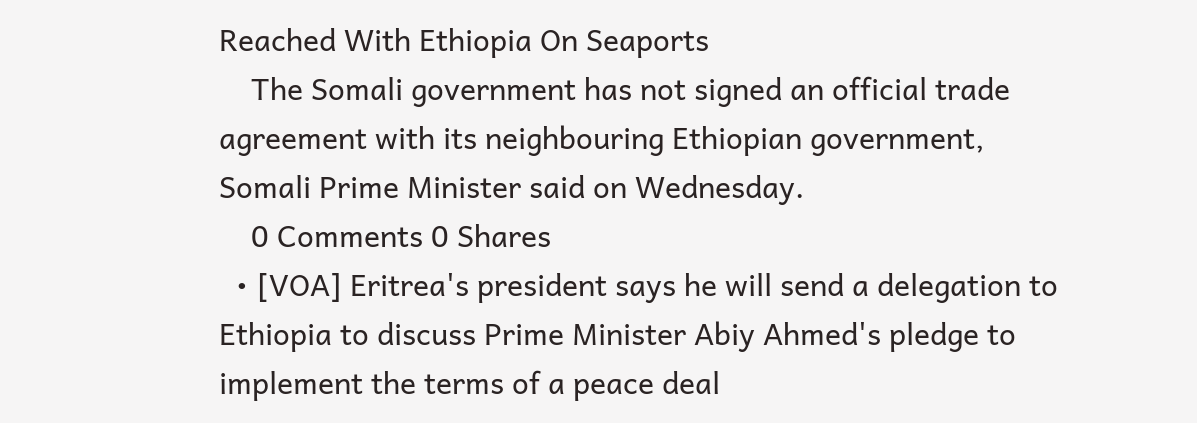Reached With Ethiopia On Seaports
    The Somali government has not signed an official trade agreement with its neighbouring Ethiopian government, Somali Prime Minister said on Wednesday.
    0 Comments 0 Shares
  • [VOA] Eritrea's president says he will send a delegation to Ethiopia to discuss Prime Minister Abiy Ahmed's pledge to implement the terms of a peace deal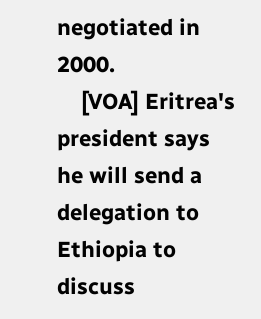negotiated in 2000.
    [VOA] Eritrea's president says he will send a delegation to Ethiopia to discuss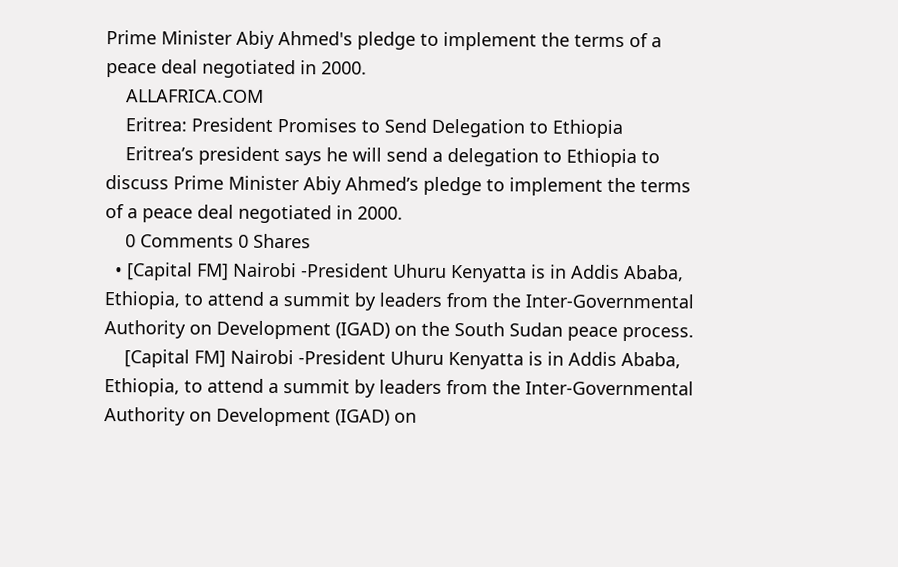Prime Minister Abiy Ahmed's pledge to implement the terms of a peace deal negotiated in 2000.
    ALLAFRICA.COM
    Eritrea: President Promises to Send Delegation to Ethiopia
    Eritrea’s president says he will send a delegation to Ethiopia to discuss Prime Minister Abiy Ahmed’s pledge to implement the terms of a peace deal negotiated in 2000.
    0 Comments 0 Shares
  • [Capital FM] Nairobi -President Uhuru Kenyatta is in Addis Ababa, Ethiopia, to attend a summit by leaders from the Inter-Governmental Authority on Development (IGAD) on the South Sudan peace process.
    [Capital FM] Nairobi -President Uhuru Kenyatta is in Addis Ababa, Ethiopia, to attend a summit by leaders from the Inter-Governmental Authority on Development (IGAD) on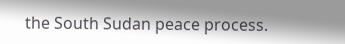the South Sudan peace process.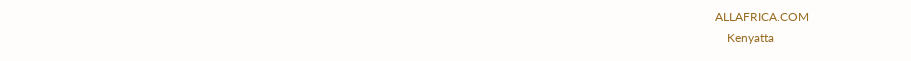ALLAFRICA.COM
    Kenyatta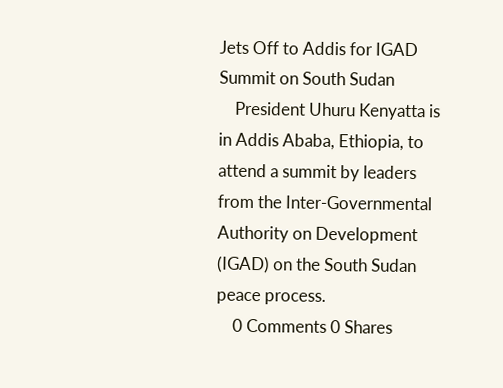Jets Off to Addis for IGAD Summit on South Sudan
    President Uhuru Kenyatta is in Addis Ababa, Ethiopia, to attend a summit by leaders from the Inter-Governmental Authority on Development (IGAD) on the South Sudan peace process.
    0 Comments 0 Shares